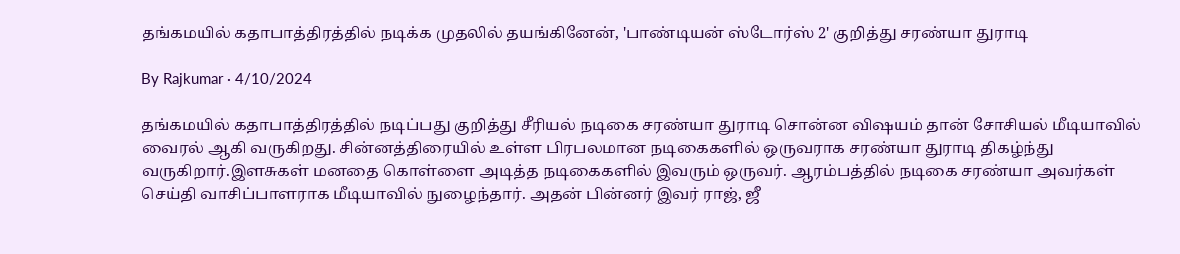தங்கமயில் கதாபாத்திரத்தில் நடிக்க முதலில் தயங்கினேன், 'பாண்டியன் ஸ்டோர்ஸ் 2' குறித்து சரண்யா துராடி

By Rajkumar · 4/10/2024

தங்கமயில் கதாபாத்திரத்தில் நடிப்பது குறித்து சீரியல் நடிகை சரண்யா துராடி சொன்ன விஷயம் தான் சோசியல் மீடியாவில் வைரல் ஆகி வருகிறது. சின்னத்திரையில் உள்ள பிரபலமான நடிகைகளில் ஒருவராக சரண்யா துராடி திகழ்ந்து வருகிறார்.இளசுகள் மனதை கொள்ளை அடித்த நடிகைகளில் இவரும் ஒருவர். ஆரம்பத்தில் நடிகை சரண்யா அவர்கள் செய்தி வாசிப்பாளராக மீடியாவில் நுழைந்தார். அதன் பின்னர் இவர் ராஜ், ஜீ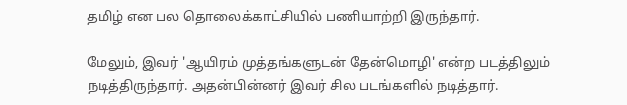தமிழ் என பல தொலைக்காட்சியில் பணியாற்றி இருந்தார்.

மேலும், இவர் 'ஆயிரம் முத்தங்களுடன் தேன்மொழி' என்ற படத்திலும் நடித்திருந்தார். அதன்பின்னர் இவர் சில படங்களில் நடித்தார்.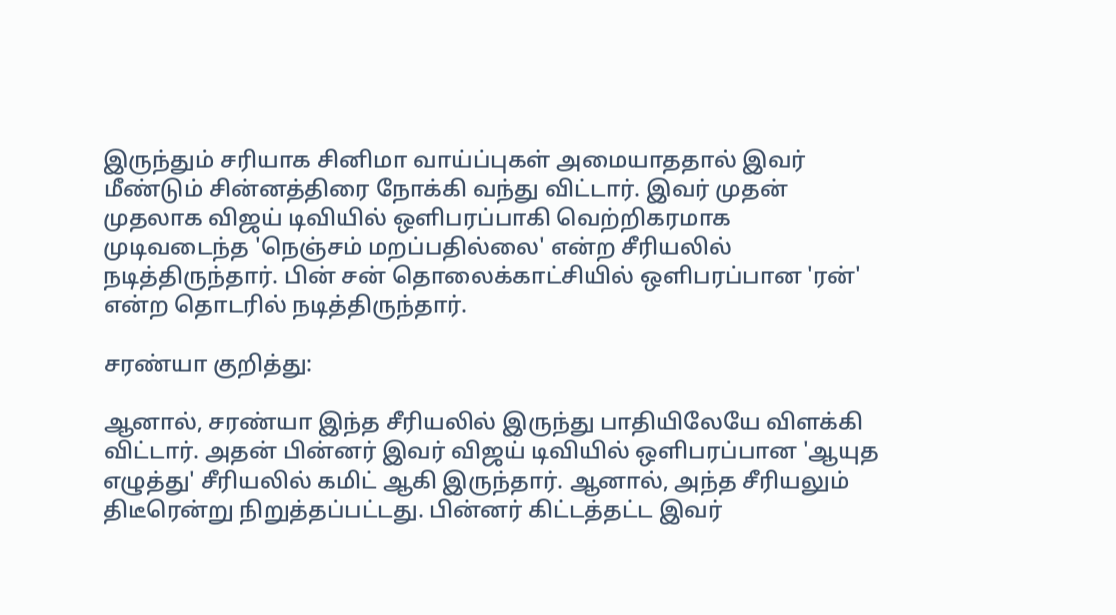இருந்தும் சரியாக சினிமா வாய்ப்புகள் அமையாததால் இவர் மீண்டும் சின்னத்திரை நோக்கி வந்து விட்டார். இவர் முதன் முதலாக விஜய் டிவியில் ஒளிபரப்பாகி வெற்றிகரமாக முடிவடைந்த 'நெஞ்சம் மறப்பதில்லை' என்ற சீரியலில் நடித்திருந்தார். பின் சன் தொலைக்காட்சியில் ஒளிபரப்பான 'ரன்' என்ற தொடரில் நடித்திருந்தார்.

சரண்யா குறித்து:

ஆனால், சரண்யா இந்த சீரியலில் இருந்து பாதியிலேயே விளக்கி விட்டார். அதன் பின்னர் இவர் விஜய் டிவியில் ஒளிபரப்பான 'ஆயுத எழுத்து' சீரியலில் கமிட் ஆகி இருந்தார். ஆனால், அந்த சீரியலும் திடீரென்று நிறுத்தப்பட்டது. பின்னர் கிட்டத்தட்ட இவர்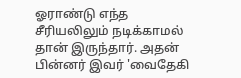ஓராண்டு எந்த சீரியலிலும் நடிக்காமல் தான் இருந்தார். அதன் பின்னர் இவர் 'வைதேகி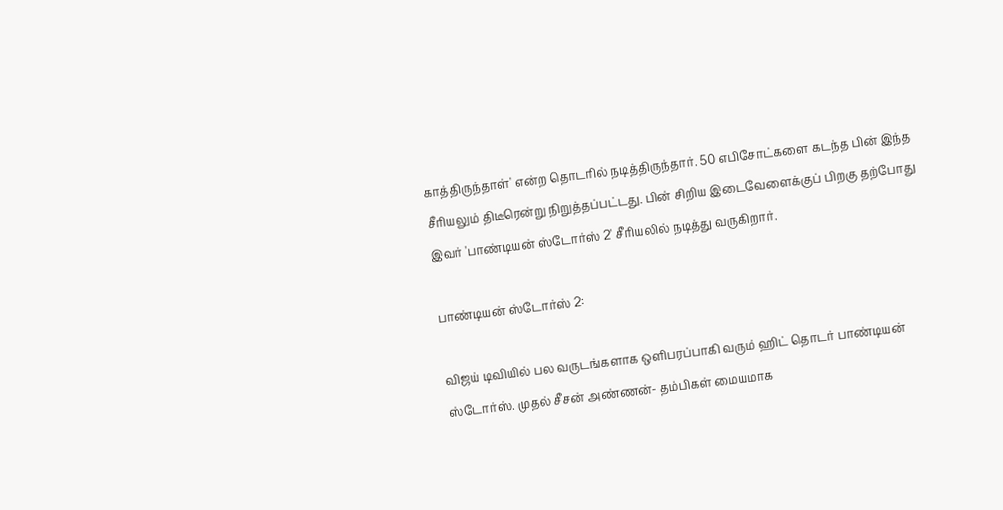காத்திருந்தாள்' என்ற தொடரில் நடித்திருந்தார். 50 எபிசோட்களை கடந்த பின் இந்த சீரியலும் திடீரென்று நிறுத்தப்பட்டது. பின் சிறிய இடைவேளைக்குப் பிறகு தற்போது இவர் 'பாண்டியன் ஸ்டோர்ஸ் 2' சீரியலில் நடித்து வருகிறார்.

பாண்டியன் ஸ்டோர்ஸ் 2:

விஜய் டிவியில் பல வருடங்களாக ஒளிபரப்பாகி வரும் ஹிட் தொடர் பாண்டியன் ஸ்டோர்ஸ். முதல் சீசன் அண்ணன்- தம்பிகள் மையமாக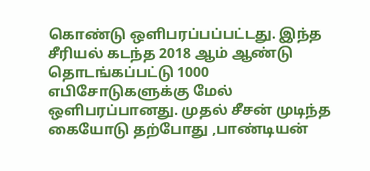கொண்டு ஒளிபரப்பப்பட்டது. இந்த சீரியல் கடந்த 2018 ஆம் ஆண்டு தொடங்கப்பட்டு 1000 எபிசோடுகளுக்கு மேல் ஒளிபரப்பானது. முதல் சீசன் முடிந்த கையோடு தற்போது ,பாண்டியன்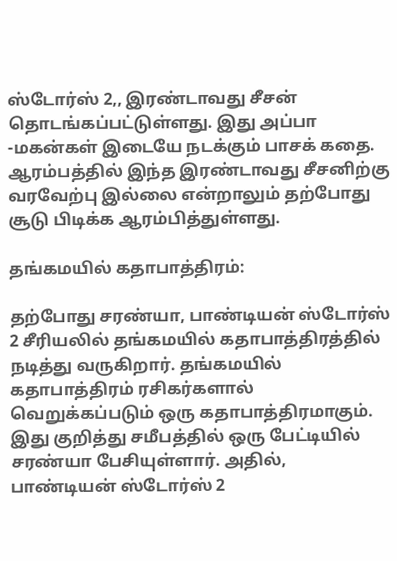ஸ்டோர்ஸ் 2,, இரண்டாவது சீசன் தொடங்கப்பட்டுள்ளது. இது அப்பா -மகன்கள் இடையே நடக்கும் பாசக் கதை. ஆரம்பத்தில் இந்த இரண்டாவது சீசனிற்கு வரவேற்பு இல்லை என்றாலும் தற்போது சூடு பிடிக்க ஆரம்பித்துள்ளது.

தங்கமயில் கதாபாத்திரம்:

தற்போது சரண்யா, பாண்டியன் ஸ்டோர்ஸ் 2 சீரியலில் தங்கமயில் கதாபாத்திரத்தில் நடித்து வருகிறார். தங்கமயில் கதாபாத்திரம் ரசிகர்களால் வெறுக்கப்படும் ஒரு கதாபாத்திரமாகும். இது குறித்து சமீபத்தில் ஒரு பேட்டியில் சரண்யா பேசியுள்ளார். அதில், பாண்டியன் ஸ்டோர்ஸ் 2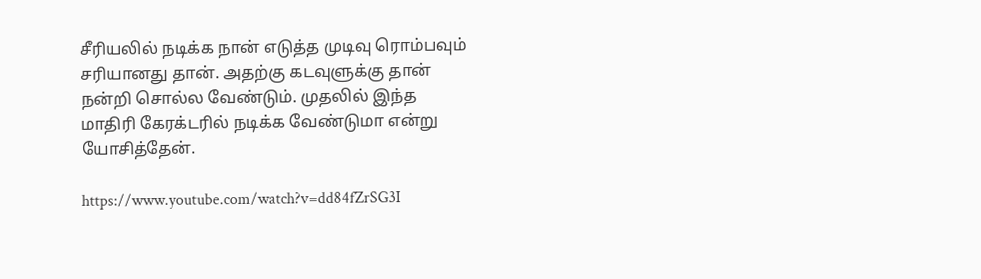சீரியலில் நடிக்க நான் எடுத்த முடிவு ரொம்பவும் சரியானது தான். அதற்கு கடவுளுக்கு தான் நன்றி சொல்ல வேண்டும். முதலில் இந்த மாதிரி கேரக்டரில் நடிக்க வேண்டுமா என்று யோசித்தேன்.

https://www.youtube.com/watch?v=dd84fZrSG3I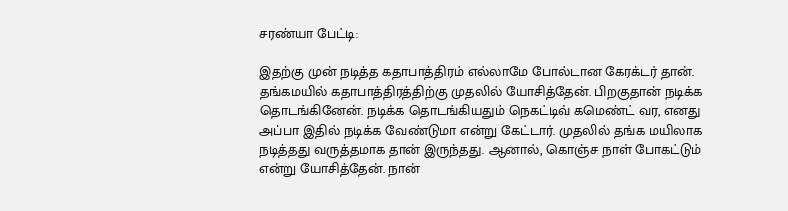சரண்யா பேட்டி:

இதற்கு முன் நடித்த கதாபாத்திரம் எல்லாமே போல்டான கேரக்டர் தான். தங்கமயில் கதாபாத்திரத்திற்கு முதலில் யோசித்தேன். பிறகுதான் நடிக்க தொடங்கினேன். நடிக்க தொடங்கியதும் நெகட்டிவ் கமெண்ட் வர, எனது அப்பா இதில் நடிக்க வேண்டுமா என்று கேட்டார். முதலில் தங்க மயிலாக நடித்தது வருத்தமாக தான் இருந்தது. ஆனால், கொஞ்ச நாள் போகட்டும் என்று யோசித்தேன். நான்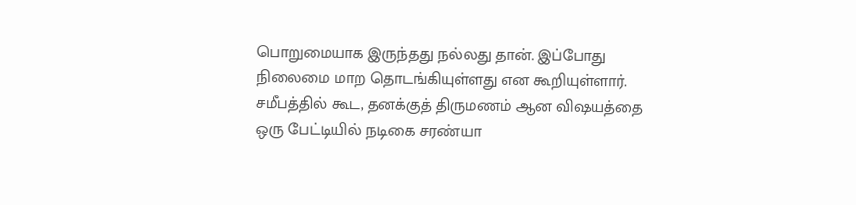பொறுமையாக இருந்தது நல்லது தான். இப்போது நிலைமை மாற தொடங்கியுள்ளது என கூறியுள்ளார். சமீபத்தில் கூட, தனக்குத் திருமணம் ஆன விஷயத்தை ஒரு பேட்டியில் நடிகை சரண்யா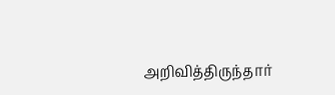அறிவித்திருந்தார்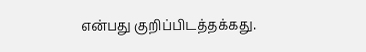என்பது குறிப்பிடத்தக்கது.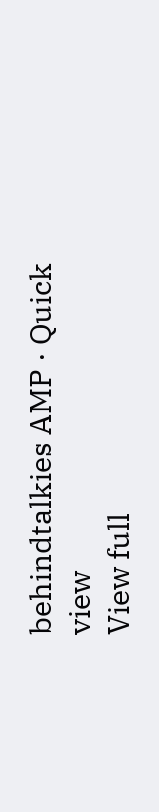behindtalkies AMP · Quick view
View full